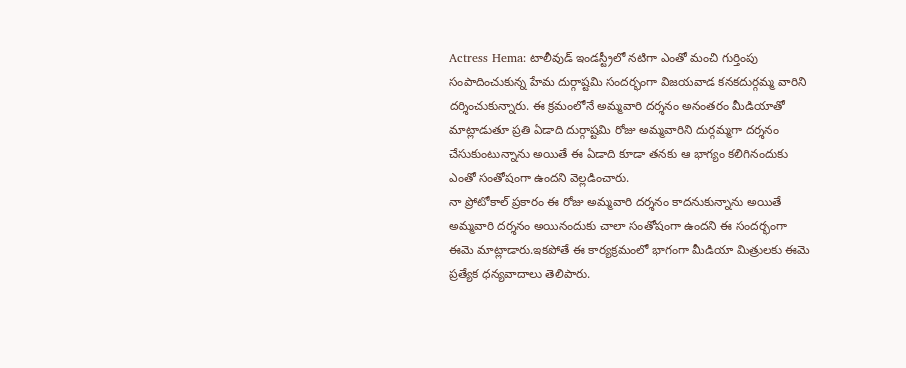Actress Hema: టాలీవుడ్ ఇండస్ట్రీలో నటిగా ఎంతో మంచి గుర్తింపు సంపాదించుకున్న హేమ దుర్గాష్టమి సందర్భంగా విజయవాడ కనకదుర్గమ్మ వారిని దర్శించుకున్నారు. ఈ క్రమంలోనే అమ్మవారి దర్శనం అనంతరం మీడియాతో మాట్లాడుతూ ప్రతి ఏడాది దుర్గాష్టమి రోజు అమ్మవారిని దుర్గమ్మగా దర్శనం చేసుకుంటున్నాను అయితే ఈ ఏడాది కూడా తనకు ఆ భాగ్యం కలిగినందుకు ఎంతో సంతోషంగా ఉందని వెల్లడించారు.
నా ప్రోటోకాల్ ప్రకారం ఈ రోజు అమ్మవారి దర్శనం కాదనుకున్నాను అయితే అమ్మవారి దర్శనం అయినందుకు చాలా సంతోషంగా ఉందని ఈ సందర్భంగా ఈమె మాట్లాడారు.ఇకపోతే ఈ కార్యక్రమంలో భాగంగా మీడియా మిత్రులకు ఈమె ప్రత్యేక ధన్యవాదాలు తెలిపారు.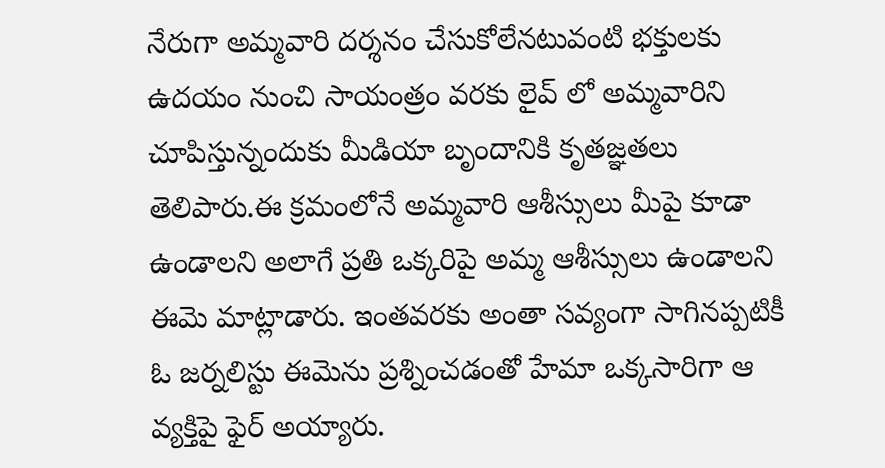నేరుగా అమ్మవారి దర్శనం చేసుకోలేనటువంటి భక్తులకు ఉదయం నుంచి సాయంత్రం వరకు లైవ్ లో అమ్మవారిని చూపిస్తున్నందుకు మీడియా బృందానికి కృతజ్ఞతలు తెలిపారు.ఈ క్రమంలోనే అమ్మవారి ఆశీస్సులు మీపై కూడా ఉండాలని అలాగే ప్రతి ఒక్కరిపై అమ్మ ఆశీస్సులు ఉండాలని ఈమె మాట్లాడారు. ఇంతవరకు అంతా సవ్యంగా సాగినప్పటికీ ఓ జర్నలిస్టు ఈమెను ప్రశ్నించడంతో హేమా ఒక్కసారిగా ఆ వ్యక్తిపై ఫైర్ అయ్యారు.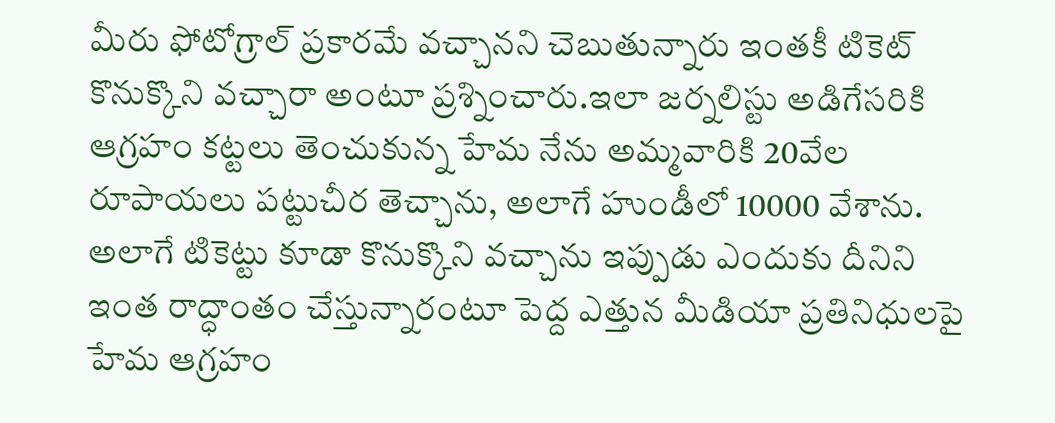మీరు ఫోటోగ్రాల్ ప్రకారమే వచ్చానని చెబుతున్నారు ఇంతకీ టికెట్ కొనుక్కొని వచ్చారా అంటూ ప్రశ్నించారు.ఇలా జర్నలిస్టు అడిగేసరికి ఆగ్రహం కట్టలు తెంచుకున్న హేమ నేను అమ్మవారికి 20వేల రూపాయలు పట్టుచీర తెచ్చాను, అలాగే హుండీలో 10000 వేశాను. అలాగే టికెట్టు కూడా కొనుక్కొని వచ్చాను ఇప్పుడు ఎందుకు దీనిని ఇంత రాద్ధాంతం చేస్తున్నారంటూ పెద్ద ఎత్తున మీడియా ప్రతినిధులపై హేమ ఆగ్రహం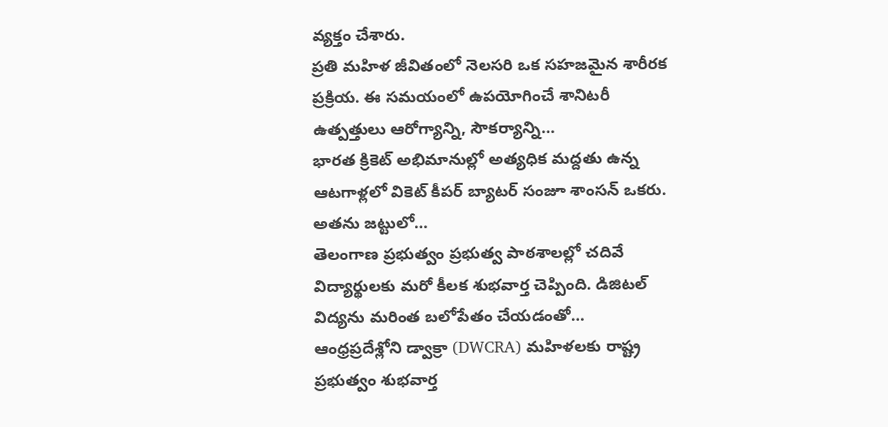వ్యక్తం చేశారు.
ప్రతి మహిళ జీవితంలో నెలసరి ఒక సహజమైన శారీరక ప్రక్రియ. ఈ సమయంలో ఉపయోగించే శానిటరీ ఉత్పత్తులు ఆరోగ్యాన్ని, సౌకర్యాన్ని…
భారత క్రికెట్ అభిమానుల్లో అత్యధిక మద్దతు ఉన్న ఆటగాళ్లలో వికెట్ కీపర్ బ్యాటర్ సంజూ శాంసన్ ఒకరు. అతను జట్టులో…
తెలంగాణ ప్రభుత్వం ప్రభుత్వ పాఠశాలల్లో చదివే విద్యార్థులకు మరో కీలక శుభవార్త చెప్పింది. డిజిటల్ విద్యను మరింత బలోపేతం చేయడంతో…
ఆంధ్రప్రదేశ్లోని డ్వాక్రా (DWCRA) మహిళలకు రాష్ట్ర ప్రభుత్వం శుభవార్త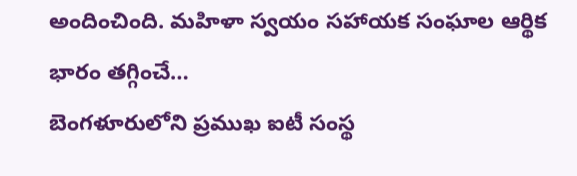అందించింది. మహిళా స్వయం సహాయక సంఘాల ఆర్థిక భారం తగ్గించే…
బెంగళూరులోని ప్రముఖ ఐటీ సంస్థ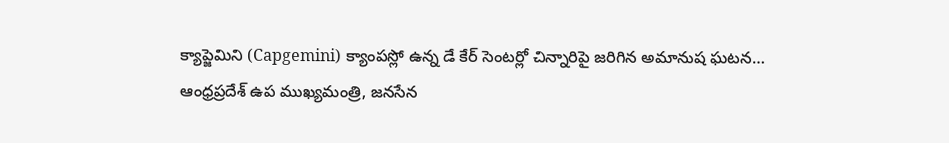క్యాప్జెమిని (Capgemini) క్యాంపస్లో ఉన్న డే కేర్ సెంటర్లో చిన్నారిపై జరిగిన అమానుష ఘటన…
ఆంధ్రప్రదేశ్ ఉప ముఖ్యమంత్రి, జనసేన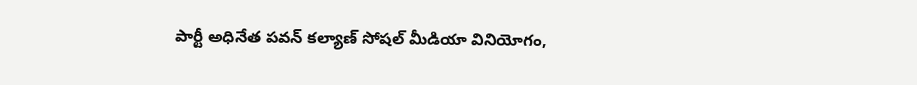పార్టీ అధినేత పవన్ కల్యాణ్ సోషల్ మీడియా వినియోగం,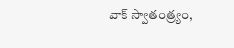వాక్ స్వాతంత్ర్యం,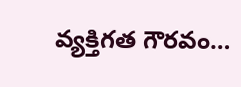వ్యక్తిగత గౌరవం…